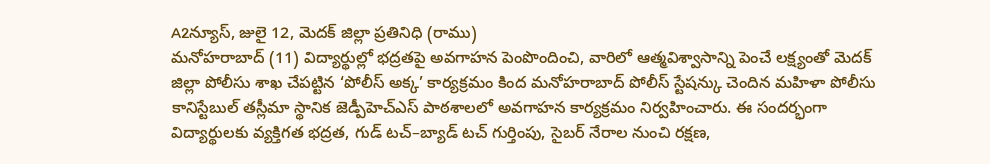A2న్యూస్, జులై 12, మెదక్ జిల్లా ప్రతినిధి (రాము)
మనోహరాబాద్ (11) విద్యార్థుల్లో భద్రతపై అవగాహన పెంపొందించి, వారిలో ఆత్మవిశ్వాసాన్ని పెంచే లక్ష్యంతో మెదక్ జిల్లా పోలీసు శాఖ చేపట్టిన ‘పోలీస్ అక్క’ కార్యక్రమం కింద మనోహరాబాద్ పోలీస్ స్టేషన్కు చెందిన మహిళా పోలీసు కానిస్టేబుల్ తస్లీమా స్థానిక జెడ్పీహెచ్ఎస్ పాఠశాలలో అవగాహన కార్యక్రమం నిర్వహించారు. ఈ సందర్భంగా విద్యార్థులకు వ్యక్తిగత భద్రత, గుడ్ టచ్–బ్యాడ్ టచ్ గుర్తింపు, సైబర్ నేరాల నుంచి రక్షణ,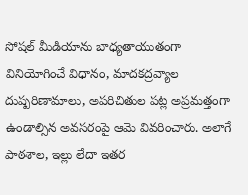సోషల్ మీడియాను బాధ్యతాయుతంగా వినియోగించే విధానం, మాదకద్రవ్యాల దుష్పరిణామాలు, అపరిచితుల పట్ల అప్రమత్తంగా ఉండాల్సిన అవసరంపై ఆమె వివరించారు. అలాగే పాఠశాల, ఇల్లు లేదా ఇతర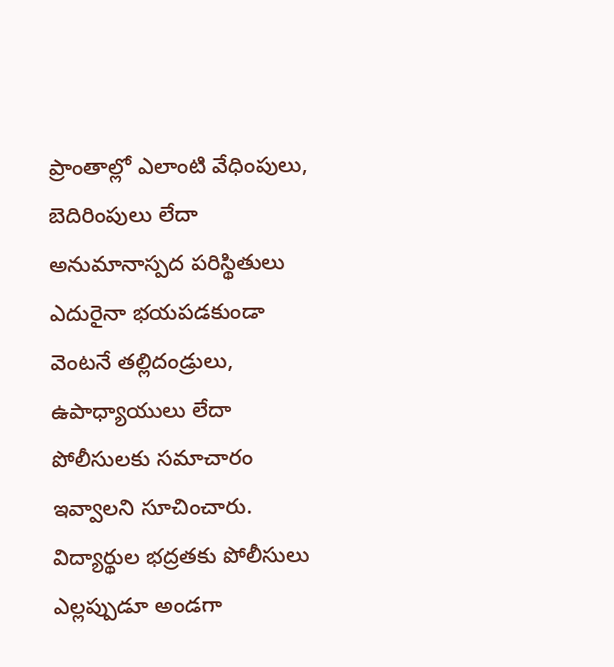ప్రాంతాల్లో ఎలాంటి వేధింపులు, బెదిరింపులు లేదా అనుమానాస్పద పరిస్థితులు ఎదురైనా భయపడకుండా వెంటనే తల్లిదండ్రులు, ఉపాధ్యాయులు లేదా పోలీసులకు సమాచారం ఇవ్వాలని సూచించారు. విద్యార్థుల భద్రతకు పోలీసులు ఎల్లప్పుడూ అండగా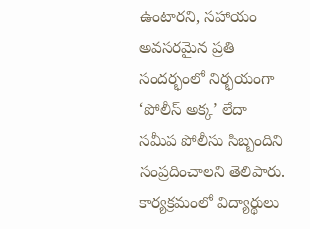ఉంటారని, సహాయం అవసరమైన ప్రతి సందర్భంలో నిర్భయంగా ‘పోలీస్ అక్క’ లేదా సమీప పోలీసు సిబ్బందిని సంప్రదించాలని తెలిపారు. కార్యక్రమంలో విద్యార్థులు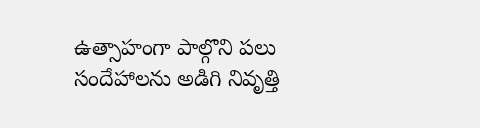ఉత్సాహంగా పాల్గొని పలు సందేహాలను అడిగి నివృత్తి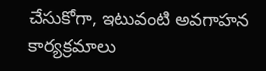చేసుకోగా, ఇటువంటి అవగాహన కార్యక్రమాలు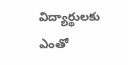విద్యార్థులకు ఎంతో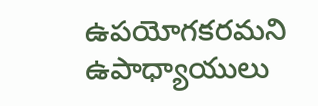ఉపయోగకరమని ఉపాధ్యాయులు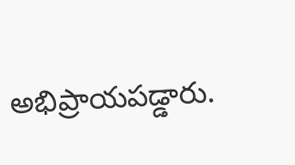అభిప్రాయపడ్డారు.